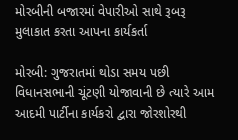મોરબીની બજારમાં વેપારીઓ સાથે રૂબરૂ મુલાકાત કરતા આપના કાર્યકર્તા

મોરબી: ગુજરાતમાં થોડા સમય પછી વિધાનસભાની ચૂંટણી યોજાવાની છે ત્યારે આમ આદમી પાર્ટીના કાર્યકરો દ્વારા જોરશોરથી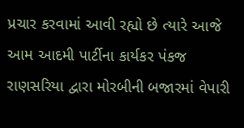પ્રચાર કરવામાં આવી રહ્યો છે ત્યારે આજે આમ આદમી પાર્ટીના કાર્યકર પંકજ રાણસરિયા દ્વારા મોરબીની બજારમાં વેપારી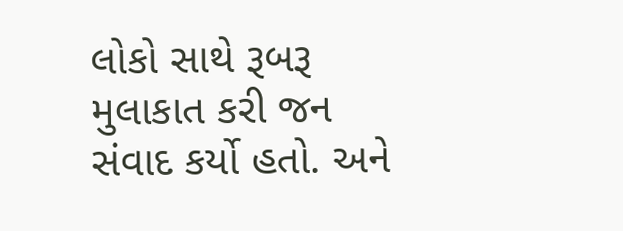લોકો સાથે રૂબરૂ મુલાકાત કરી જન સંવાદ કર્યો હતો. અને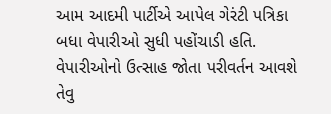આમ આદમી પાર્ટીએ આપેલ ગેરંટી પત્રિકા બધા વેપારીઓ સુધી પહોંચાડી હતિ. વેપારીઓનો ઉત્સાહ જોતા પરીવર્તન આવશે તેવુ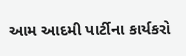આમ આદમી પાર્ટીના કાર્યકરો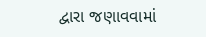દ્વારા જણાવવામાં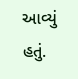આવ્યું હતું.